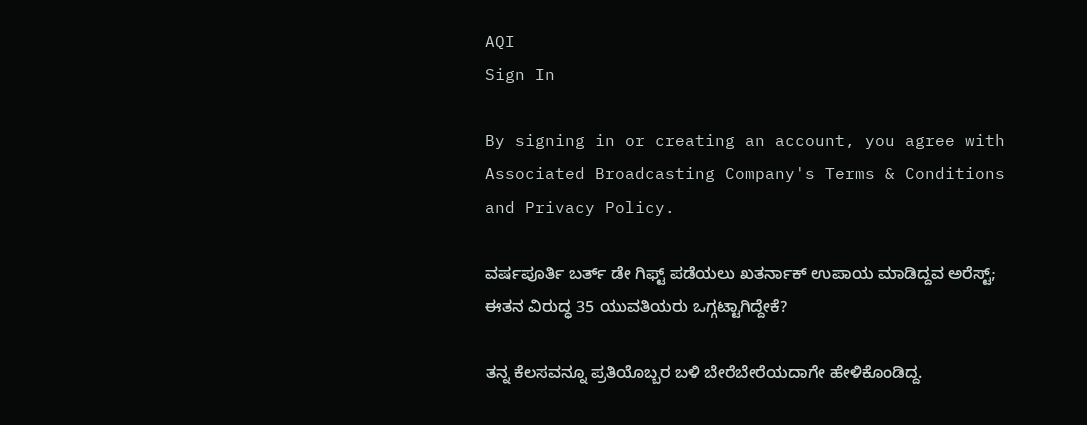AQI
Sign In

By signing in or creating an account, you agree with Associated Broadcasting Company's Terms & Conditions and Privacy Policy.

ವರ್ಷಪೂರ್ತಿ ಬರ್ತ್ ಡೇ ಗಿಫ್ಟ್ ಪಡೆಯಲು ಖತರ್ನಾಕ್ ಉಪಾಯ ಮಾಡಿದ್ದವ ಅರೆಸ್ಟ್; ಈತನ ವಿರುದ್ಧ 35 ಯುವತಿಯರು ಒಗ್ಗಟ್ಟಾಗಿದ್ದೇಕೆ?

ತನ್ನ ಕೆಲಸವನ್ನೂ ಪ್ರತಿಯೊಬ್ಬರ ಬಳಿ ಬೇರೆಬೇರೆಯದಾಗೇ ಹೇಳಿಕೊಂಡಿದ್ದ.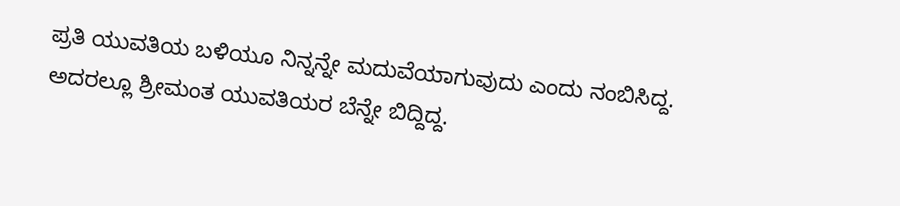ಪ್ರತಿ ಯುವತಿಯ ಬಳಿಯೂ ನಿನ್ನನ್ನೇ ಮದುವೆಯಾಗುವುದು ಎಂದು ನಂಬಿಸಿದ್ದ. ಅದರಲ್ಲೂ ಶ್ರೀಮಂತ ಯುವತಿಯರ ಬೆನ್ನೇ ಬಿದ್ದಿದ್ದ.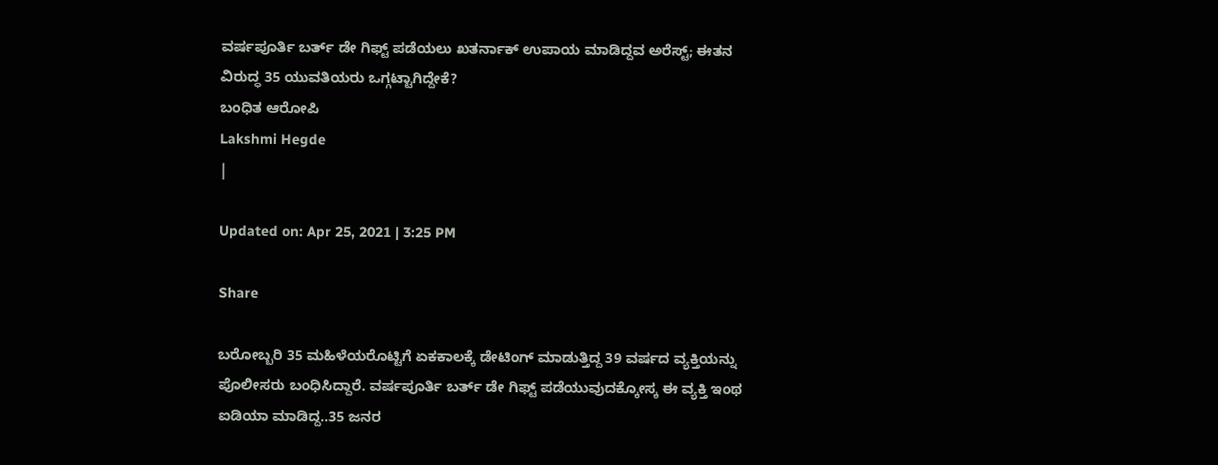ವರ್ಷಪೂರ್ತಿ ಬರ್ತ್ ಡೇ ಗಿಫ್ಟ್ ಪಡೆಯಲು ಖತರ್ನಾಕ್ ಉಪಾಯ ಮಾಡಿದ್ದವ ಅರೆಸ್ಟ್; ಈತನ ವಿರುದ್ಧ 35 ಯುವತಿಯರು ಒಗ್ಗಟ್ಟಾಗಿದ್ದೇಕೆ?
ಬಂಧಿತ ಆರೋಪಿ
Lakshmi Hegde
|

Updated on: Apr 25, 2021 | 3:25 PM

Share

ಬರೋಬ್ಬರಿ 35 ಮಹಿಳೆಯರೊಟ್ಟಿಗೆ ಏಕಕಾಲಕ್ಕೆ ಡೇಟಿಂಗ್ ಮಾಡುತ್ತಿದ್ದ 39 ವರ್ಷದ ವ್ಯಕ್ತಿಯನ್ನು ಪೊಲೀಸರು ಬಂಧಿಸಿದ್ದಾರೆ. ವರ್ಷಪೂರ್ತಿ ಬರ್ತ್ ಡೇ ಗಿಫ್ಟ್ ಪಡೆಯುವುದಕ್ಕೋಸ್ಕ ಈ ವ್ಯಕ್ತಿ ಇಂಥ ಐಡಿಯಾ ಮಾಡಿದ್ದ..35 ಜನರ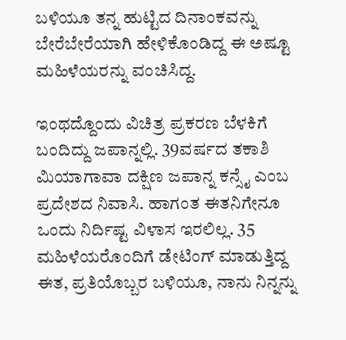ಬಳಿಯೂ ತನ್ನ ಹುಟ್ಟಿದ ದಿನಾಂಕವನ್ನು ಬೇರೆಬೇರೆಯಾಗಿ ಹೇಳಿಕೊಂಡಿದ್ದ ಈ ಅಷ್ಟೂ ಮಹಿಳೆಯರನ್ನು ವಂಚಿಸಿದ್ದ.

ಇಂಥದ್ದೊಂದು ವಿಚಿತ್ರ ಪ್ರಕರಣ ಬೆಳಕಿಗೆ ಬಂದಿದ್ದು ಜಪಾನ್ನಲ್ಲಿ. 39ವರ್ಷದ ತಕಾಶಿ ಮಿಯಾಗಾವಾ ದಕ್ಷಿಣ ಜಪಾನ್ನ ಕನ್ಸೈ ಎಂಬ ಪ್ರದೇಶದ ನಿವಾಸಿ. ಹಾಗಂತ ಈತನಿಗೇನೂ ಒಂದು ನಿರ್ದಿಷ್ಟ ವಿಳಾಸ ಇರಲಿಲ್ಲ. 35 ಮಹಿಳೆಯರೊಂದಿಗೆ ಡೇಟಿಂಗ್ ಮಾಡುತ್ತಿದ್ದ ಈತ, ಪ್ರತಿಯೊಬ್ಬರ ಬಳಿಯೂ, ನಾನು ನಿನ್ನನ್ನು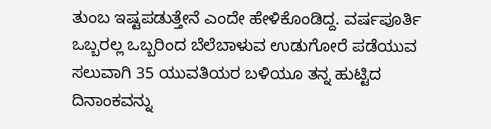ತುಂಬ ಇಷ್ಟಪಡುತ್ತೇನೆ ಎಂದೇ ಹೇಳಿಕೊಂಡಿದ್ದ. ವರ್ಷಪೂರ್ತಿ ಒಬ್ಬರಲ್ಲ ಒಬ್ಬರಿಂದ ಬೆಲೆಬಾಳುವ ಉಡುಗೋರೆ ಪಡೆಯುವ ಸಲುವಾಗಿ 35 ಯುವತಿಯರ ಬಳಿಯೂ ತನ್ನ ಹುಟ್ಟಿದ ದಿನಾಂಕವನ್ನು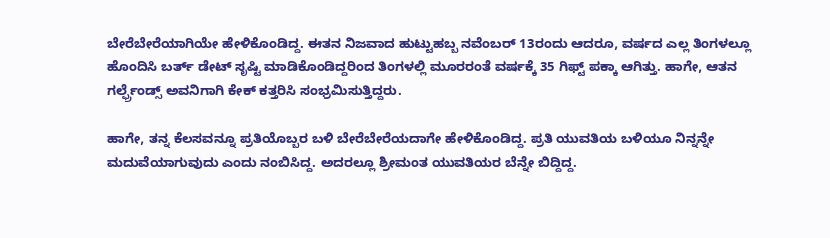ಬೇರೆಬೇರೆಯಾಗಿಯೇ ಹೇಳಿಕೊಂಡಿದ್ದ. ಈತನ ನಿಜವಾದ ಹುಟ್ಟುಹಬ್ಬ ನವೆಂಬರ್ 13ರಂದು ಆದರೂ, ವರ್ಷದ ಎಲ್ಲ ತಿಂಗಳಲ್ಲೂ ಹೊಂದಿಸಿ ಬರ್ತ್ ಡೇಟ್ ಸೃಷ್ಟಿ ಮಾಡಿಕೊಂಡಿದ್ದರಿಂದ ತಿಂಗಳಲ್ಲಿ ಮೂರರಂತೆ ವರ್ಷಕ್ಕೆ 35 ಗಿಫ್ಟ್ ಪಕ್ಕಾ ಆಗಿತ್ತು. ಹಾಗೇ, ಆತನ ಗರ್ಲ್ಫ್ರೆಂಡ್ಸ್ ಅವನಿಗಾಗಿ ಕೇಕ್ ಕತ್ತರಿಸಿ ಸಂಭ್ರಮಿಸುತ್ತಿದ್ದರು.

ಹಾಗೇ, ತನ್ನ ಕೆಲಸವನ್ನೂ ಪ್ರತಿಯೊಬ್ಬರ ಬಳಿ ಬೇರೆಬೇರೆಯದಾಗೇ ಹೇಳಿಕೊಂಡಿದ್ದ. ಪ್ರತಿ ಯುವತಿಯ ಬಳಿಯೂ ನಿನ್ನನ್ನೇ ಮದುವೆಯಾಗುವುದು ಎಂದು ನಂಬಿಸಿದ್ದ. ಅದರಲ್ಲೂ ಶ್ರೀಮಂತ ಯುವತಿಯರ ಬೆನ್ನೇ ಬಿದ್ದಿದ್ದ.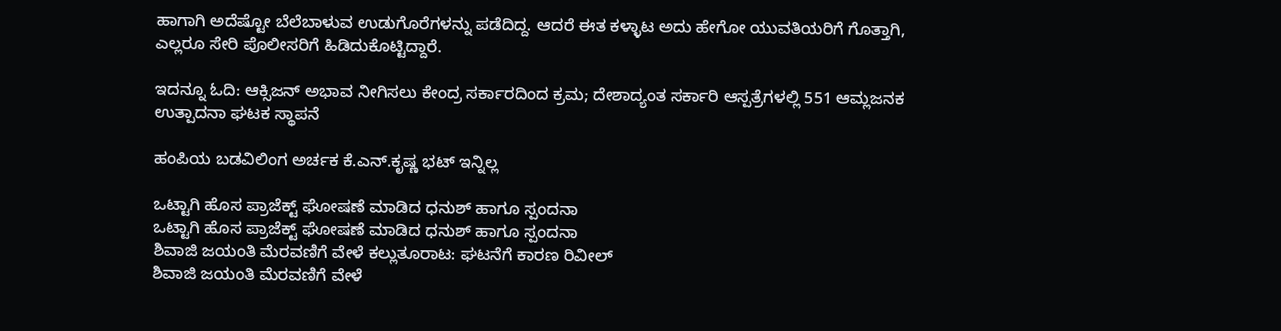ಹಾಗಾಗಿ ಅದೆಷ್ಟೋ ಬೆಲೆಬಾಳುವ ಉಡುಗೊರೆಗಳನ್ನು ಪಡೆದಿದ್ದ. ಆದರೆ ಈತ ಕಳ್ಳಾಟ ಅದು ಹೇಗೋ ಯುವತಿಯರಿಗೆ ಗೊತ್ತಾಗಿ, ಎಲ್ಲರೂ ಸೇರಿ ಪೊಲೀಸರಿಗೆ ಹಿಡಿದುಕೊಟ್ಟಿದ್ದಾರೆ.

ಇದನ್ನೂ ಓದಿ: ಆಕ್ಸಿಜನ್ ಅಭಾವ ನೀಗಿಸಲು ಕೇಂದ್ರ ಸರ್ಕಾರದಿಂದ ಕ್ರಮ; ದೇಶಾದ್ಯಂತ ಸರ್ಕಾರಿ ಆಸ್ಪತ್ರೆಗಳಲ್ಲಿ 551 ಆಮ್ಲಜನಕ ಉತ್ಪಾದನಾ ಘಟಕ ಸ್ಥಾಪನೆ

ಹಂಪಿಯ ಬಡವಿಲಿಂಗ ಅರ್ಚಕ ಕೆ.ಎನ್.ಕೃಷ್ಣ ಭಟ್ ಇನ್ನಿಲ್ಲ

ಒಟ್ಟಾಗಿ ಹೊಸ ಪ್ರಾಜೆಕ್ಟ್ ಘೋಷಣೆ ಮಾಡಿದ ಧನುಶ್ ಹಾಗೂ ಸ್ಪಂದನಾ
ಒಟ್ಟಾಗಿ ಹೊಸ ಪ್ರಾಜೆಕ್ಟ್ ಘೋಷಣೆ ಮಾಡಿದ ಧನುಶ್ ಹಾಗೂ ಸ್ಪಂದನಾ
ಶಿವಾಜಿ ಜಯಂತಿ ಮೆರವಣಿಗೆ ವೇಳೆ ಕಲ್ಲುತೂರಾಟ: ಘಟನೆಗೆ ಕಾರಣ ರಿವೀಲ್
ಶಿವಾಜಿ ಜಯಂತಿ ಮೆರವಣಿಗೆ ವೇಳೆ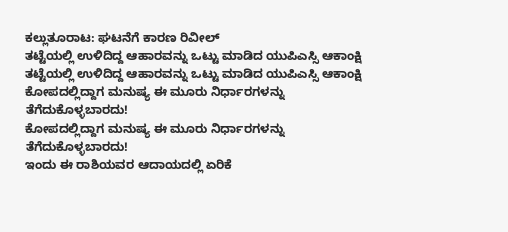ಕಲ್ಲುತೂರಾಟ: ಘಟನೆಗೆ ಕಾರಣ ರಿವೀಲ್
ತಟ್ಟೆಯಲ್ಲಿ ಉಳಿದಿದ್ದ ಆಹಾರವನ್ನು ಒಟ್ಟು ಮಾಡಿದ ಯುಪಿಎಸ್ಸಿ ಆಕಾಂಕ್ಷಿ
ತಟ್ಟೆಯಲ್ಲಿ ಉಳಿದಿದ್ದ ಆಹಾರವನ್ನು ಒಟ್ಟು ಮಾಡಿದ ಯುಪಿಎಸ್ಸಿ ಆಕಾಂಕ್ಷಿ
ಕೋಪದಲ್ಲಿದ್ದಾಗ ಮನುಷ್ಯ ಈ ಮೂರು ನಿರ್ಧಾರಗಳನ್ನು ತೆಗೆದುಕೊಳ್ಳಬಾರದು!
ಕೋಪದಲ್ಲಿದ್ದಾಗ ಮನುಷ್ಯ ಈ ಮೂರು ನಿರ್ಧಾರಗಳನ್ನು ತೆಗೆದುಕೊಳ್ಳಬಾರದು!
ಇಂದು ಈ ರಾಶಿಯವರ ಆದಾಯದಲ್ಲಿ ಏರಿಕೆ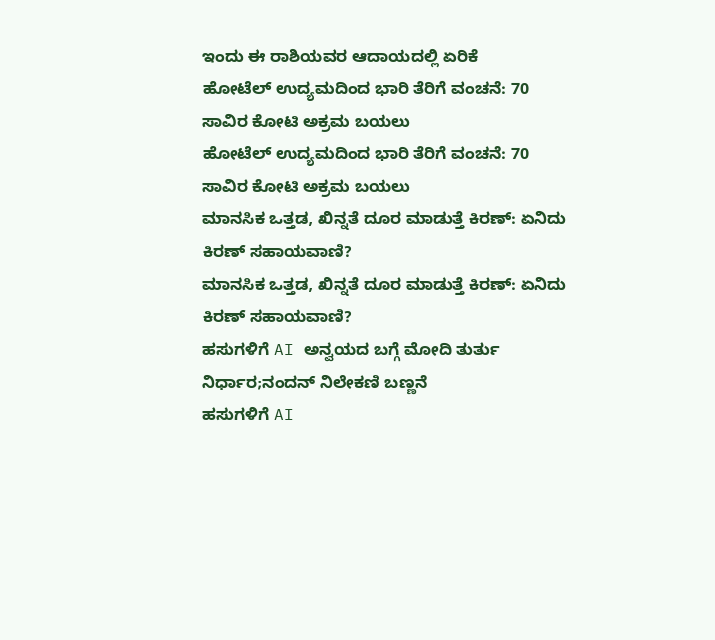ಇಂದು ಈ ರಾಶಿಯವರ ಆದಾಯದಲ್ಲಿ ಏರಿಕೆ
ಹೋಟೆಲ್ ಉದ್ಯಮದಿಂದ ಭಾರಿ ತೆರಿಗೆ ವಂಚನೆ: 70 ಸಾವಿರ ಕೋಟಿ ಅಕ್ರಮ ಬಯಲು
ಹೋಟೆಲ್ ಉದ್ಯಮದಿಂದ ಭಾರಿ ತೆರಿಗೆ ವಂಚನೆ: 70 ಸಾವಿರ ಕೋಟಿ ಅಕ್ರಮ ಬಯಲು
ಮಾನಸಿಕ ಒತ್ತಡ, ಖಿನ್ನತೆ ದೂರ ಮಾಡುತ್ತೆ ಕಿರಣ್: ಏನಿದು ಕಿರಣ್ ಸಹಾಯವಾಣಿ?
ಮಾನಸಿಕ ಒತ್ತಡ, ಖಿನ್ನತೆ ದೂರ ಮಾಡುತ್ತೆ ಕಿರಣ್: ಏನಿದು ಕಿರಣ್ ಸಹಾಯವಾಣಿ?
ಹಸುಗಳಿಗೆ AI ಅನ್ವಯದ ಬಗ್ಗೆ ಮೋದಿ ತುರ್ತು ನಿರ್ಧಾರ;ನಂದನ್ ನಿಲೇಕಣಿ ಬಣ್ಣನೆ
ಹಸುಗಳಿಗೆ AI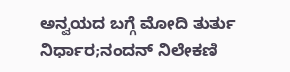ಅನ್ವಯದ ಬಗ್ಗೆ ಮೋದಿ ತುರ್ತು ನಿರ್ಧಾರ;ನಂದನ್ ನಿಲೇಕಣಿ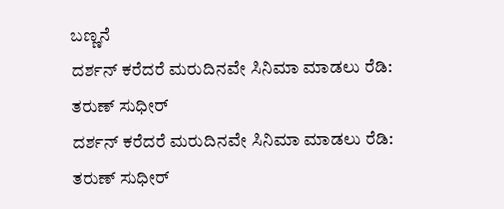ಬಣ್ಣನೆ
ದರ್ಶನ್ ಕರೆದರೆ ಮರುದಿನವೇ ಸಿನಿಮಾ ಮಾಡಲು ರೆಡಿ: ತರುಣ್ ಸುಧೀರ್
ದರ್ಶನ್ ಕರೆದರೆ ಮರುದಿನವೇ ಸಿನಿಮಾ ಮಾಡಲು ರೆಡಿ: ತರುಣ್ ಸುಧೀರ್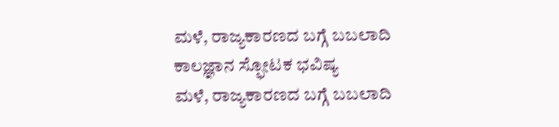ಮಳೆ, ರಾಜ್ಯಕಾರಣದ ಬಗ್ಗೆ ಬಬಲಾದಿ ಕಾಲಜ್ಞಾನ ಸ್ಫೋಟಕ ಭವಿಷ್ಯ
ಮಳೆ, ರಾಜ್ಯಕಾರಣದ ಬಗ್ಗೆ ಬಬಲಾದಿ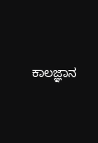ಕಾಲಜ್ಞಾನ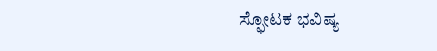ಸ್ಫೋಟಕ ಭವಿಷ್ಯ